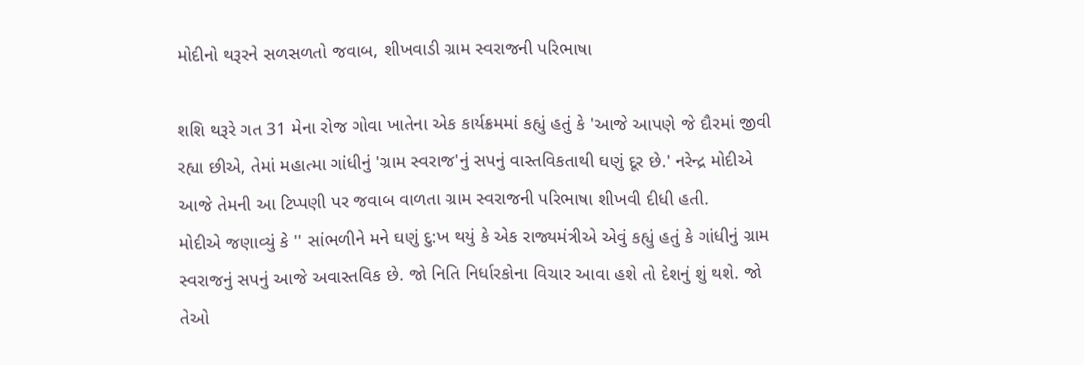મોદીનો થરૂરને સળસળતો જવાબ, શીખવાડી ગ્રામ સ્વરાજની પરિભાષા

શશિ થરૂરે ગત 31 મેના રોજ ગોવા ખાતેના એક કાર્યક્રમમાં કહ્યું હતું કે 'આજે આપણે જે દૌરમાં જીવી રહ્યા છીએ, તેમાં મહાત્મા ગાંધીનું 'ગ્રામ સ્વરાજ'નું સપનું વાસ્તવિકતાથી ઘણું દૂર છે.' નરેન્દ્ર મોદીએ આજે તેમની આ ટિપ્પણી પર જવાબ વાળતા ગ્રામ સ્વરાજની પરિભાષા શીખવી દીધી હતી.
મોદીએ જણાવ્યું કે '' સાંભળીને મને ઘણું દુ:ખ થયું કે એક રાજ્યમંત્રીએ એવું કહ્યું હતું કે ગાંધીનું ગ્રામ સ્વરાજનું સપનું આજે અવાસ્તવિક છે. જો નિતિ નિર્ધારકોના વિચાર આવા હશે તો દેશનું શું થશે. જો તેઓ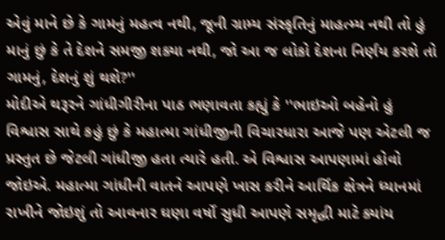એવું માને છે કે ગામનું મહત્વ નથી, જૂની ગ્રામ્ય સંસ્કૃતિનું માહત્મ્ય નથી તો હું માનું છું કે તે દેશને સમજી શક્યા નથી, જો આ જ લોકો દેશના નિર્ણય કરશે તો ગામનું, દેશનું શું થશે?''
મોદીએ થરૂરને ગાંધીગીરીના પાઠ ભણાવતા કહ્યું કે ''ભાઇઓ બહેનો હું વિશ્વાસ સાથે કહું છું કે મહાત્મા ગાંધીજીની વિચારધારા આજે પણ એટલી જ પ્રસ્તુત છે જેટલી ગાંધીજી હતા ત્યારે હતી. એ વિશ્વાસ આપણામાં હોવો જોઇએ. મહાત્મા ગાંધીની વાતને આપણે ખાસ કરીને આર્થિક ક્ષેત્રને ધ્યાનમાં રાખીને જોઇશું તો આવનાર ઘણા વર્ષો સુધી આપણે સમૃદ્ધી માટે ક્યાંય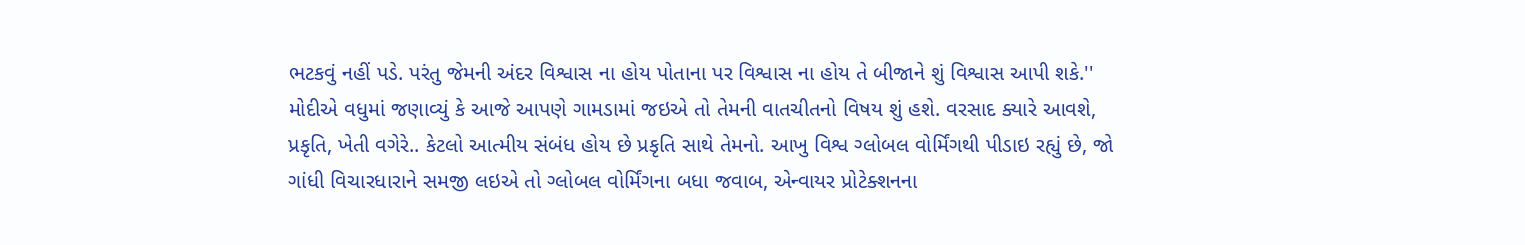ભટકવું નહીં પડે. પરંતુ જેમની અંદર વિશ્વાસ ના હોય પોતાના પર વિશ્વાસ ના હોય તે બીજાને શું વિશ્વાસ આપી શકે.''
મોદીએ વધુમાં જણાવ્યું કે આજે આપણે ગામડામાં જઇએ તો તેમની વાતચીતનો વિષય શું હશે. વરસાદ ક્યારે આવશે, પ્રકૃતિ, ખેતી વગેરે.. કેટલો આત્મીય સંબંધ હોય છે પ્રકૃતિ સાથે તેમનો. આખુ વિશ્વ ગ્લોબલ વોર્મિંગથી પીડાઇ રહ્યું છે, જો ગાંધી વિચારધારાને સમજી લઇએ તો ગ્લોબલ વોર્મિંગના બધા જવાબ, એન્વાયર પ્રોટેક્શનના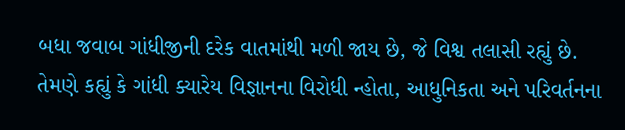બધા જવાબ ગાંધીજીની દરેક વાતમાંથી મળી જાય છે, જે વિશ્વ તલાસી રહ્યું છે.
તેમણે કહ્યું કે ગાંધી ક્યારેય વિજ્ઞાનના વિરોધી ન્હોતા, આધુનિકતા અને પરિવર્તનના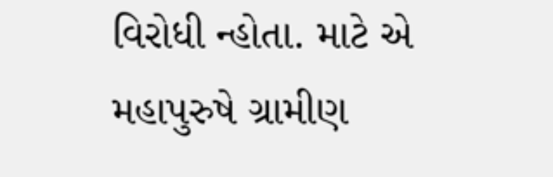વિરોધી ન્હોતા. માટે એ મહાપુરુષે ગ્રામીણ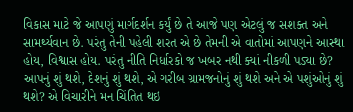વિકાસ માટે જે આપણું માર્ગદર્શન કર્યું છે તે આજે પણ એટલું જ સશક્ત અને સામર્થ્યવાન છે. પરંતુ તેની પહેલી શરત એ છે તેમની એ વાતોમાં આપણને આસ્થા હોય, વિશ્વાસ હોય. પરંતુ નીતિ નિર્ધારકો જ ખબર નથી ક્યાં નીકળી પડ્યા છે? આપનું શું થશે, દેશનું શું થશે, એ ગરીબ ગ્રામજનોનું શું થશે અને એ પશુંઓનું શું થશે? એ વિચારીને મન ચિંતિત થઇ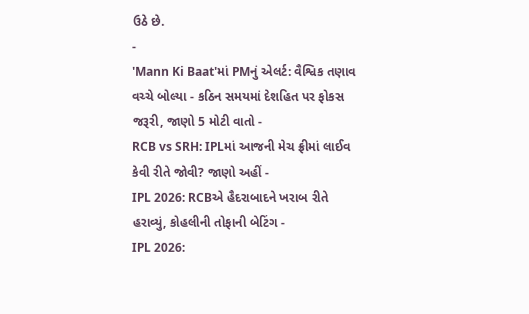ઉઠે છે.
-
'Mann Ki Baat'માં PMનું એલર્ટ: વૈશ્વિક તણાવ વચ્ચે બોલ્યા - કઠિન સમયમાં દેશહિત પર ફોકસ જરૂરી, જાણો 5 મોટી વાતો -
RCB vs SRH: IPLમાં આજની મેચ ફ્રીમાં લાઈવ કેવી રીતે જોવી? જાણો અહીં -
IPL 2026: RCBએ હૈદરાબાદને ખરાબ રીતે હરાવ્યું, કોહલીની તોફાની બેટિંગ -
IPL 2026: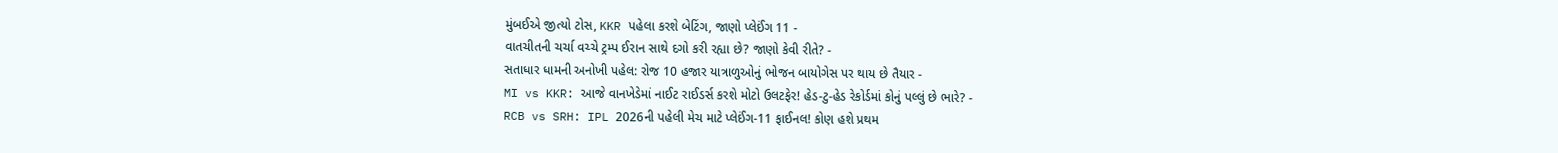મુંબઈએ જીત્યો ટોસ, KKR પહેલા કરશે બેટિંગ, જાણો પ્લેઈંગ 11 -
વાતચીતની ચર્ચા વચ્ચે ટ્રમ્પ ઈરાન સાથે દગો કરી રહ્યા છે? જાણો કેવી રીતે? -
સતાધાર ધામની અનોખી પહેલ: રોજ 10 હજાર યાત્રાળુઓનું ભોજન બાયોગેસ પર થાય છે તૈયાર -
MI vs KKR: આજે વાનખેડેમાં નાઈટ રાઈડર્સ કરશે મોટો ઉલટફેર! હેડ-ટુ-હેડ રેકોર્ડમાં કોનું પલ્લું છે ભારે? -
RCB vs SRH: IPL 2026ની પહેલી મેચ માટે પ્લેઈંગ-11 ફાઈનલ! કોણ હશે પ્રથમ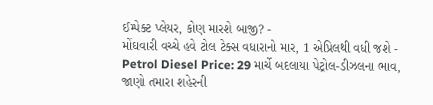ઈમ્પેક્ટ પ્લેયર, કોણ મારશે બાજી? -
મોંઘવારી વચ્ચે હવે ટોલ ટેક્સ વધારાનો માર, 1 એપ્રિલથી વધી જશે -
Petrol Diesel Price: 29 માર્ચે બદલાયા પેટ્રોલ-ડીઝલના ભાવ, જાણો તમારા શહેરની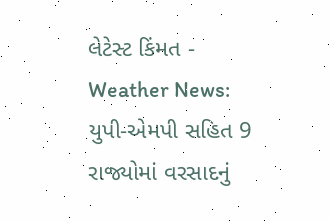લેટેસ્ટ કિંમત -
Weather News: યુપી-એમપી સહિત 9 રાજ્યોમાં વરસાદનું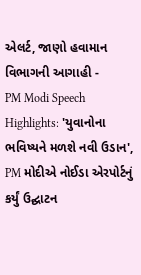એલર્ટ, જાણો હવામાન વિભાગની આગાહી -
PM Modi Speech Highlights: 'યુવાનોના ભવિષ્યને મળશે નવી ઉડાન', PM મોદીએ નોઈડા એરપોર્ટનું કર્યું ઉદ્ઘાટન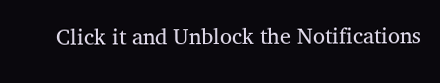Click it and Unblock the Notifications